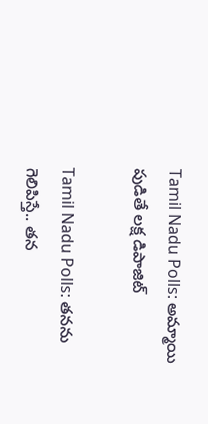Tamil Nadu Polls: అమ్మాయి పుడితే లక్ష డిపాజిట్

Tamil Nadu Polls: త‌న‌ను గెలిపిస్తే.. తన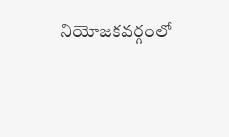నియోజకవర్గంలో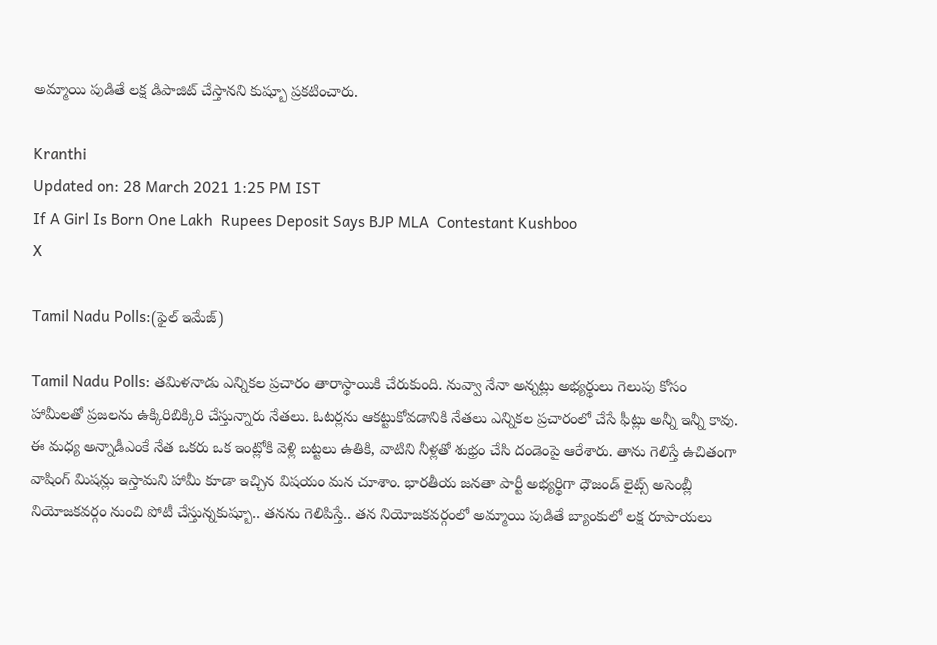అమ్మాయి పుడితే లక్ష డిపాజిట్ చేస్తానని కుష్బూ ప్రకటించారు.

Kranthi
Updated on: 28 March 2021 1:25 PM IST
If A Girl Is Born One Lakh  Rupees Deposit Says BJP MLA  Contestant Kushboo
X

Tamil Nadu Polls:(ఫైల్ ఇమేజ్)

Tamil Nadu Polls: త‌మిళ‌నాడు ఎన్నిక‌ల ప్ర‌చారం తారాస్థాయికి చేరుకుంది. నువ్వా నేనా అన్నట్లు అభ్యర్థులు గెలుపు కోసం హామీల‌తో ప్ర‌జ‌ల‌ను ఉక్కిరిబిక్కిరి చేస్తున్నారు నేత‌లు. ఓటర్లను ఆకట్టుకోవడానికి నేతలు ఎన్నికల ప్రచారంలో చేసే ఫీట్లు అన్నీ ఇన్నీ కావు. ఈ మధ్య అన్నాడీఎంకే నేత ఒకరు ఒక ఇంట్లోకి వెళ్లి బట్టలు ఉతికి, వాటిని నీళ్లతో శుభ్రం చేసి దండెంపై ఆరేశారు. తాను గెలిస్తే ఉచితంగా వాషింగ్ మిషన్లు ఇస్తామని హామీ కూడా ఇచ్చిన విషయం మన చూశాం. భారతీయ జనతా పార్టీ అభ్యర్థిగా ధౌజండ్ లైట్స్ అసెంబ్లీ నియోజకవర్గం నుంచి పోటీ చేస్తున్నకుష్బూ.. త‌న‌ను గెలిపిస్తే.. తన నియోజకవర్గంలో అమ్మాయి పుడితే బ్యాంకులో లక్ష రూపాయలు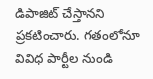డిపాజిట్ చేస్తానని ప్రకటించారు. గ‌తంలోనూ వివిధ పార్టీల నుండి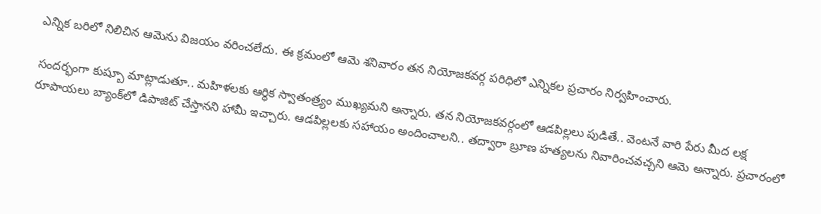ఎన్నిక‌ బ‌రిలో నిలిచిన ఆమెను విజ‌యం వ‌రించ‌లేదు. ఈ క్రమంలో ఆమె శనివారం తన నియోజకవర్గ పరిధిలో ఎన్నికల ప్రచారం నిర్వహించారు.

సందర్భంగా కుష్బూ మాట్లాడుతూ.. మహిళలకు ఆర్థిక స్వాతంత్ర్యం ముఖ్యమని అన్నారు. తన నియోజకవర్గంలో ఆడపిల్లలు పుడితే.. వెంటనే వారి పేరు మీద లక్ష రూపాయలు బ్యాంక్‌లో డిపాజిట్ చేస్తానని హామీ ఇచ్చారు. ఆడపిల్లలకు సహాయం అందించాలని.. తద్వారా బ్రూణ హత్యలను నివారించవచ్చని ఆమె అన్నారు. ప్రచారంలో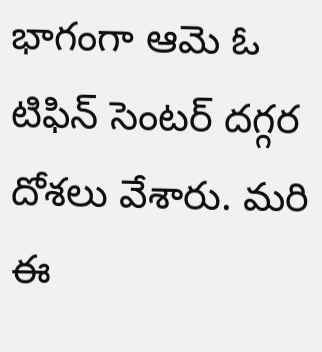భాగంగా ఆమె ఓ టిఫిన్ సెంటర్ దగ్గర దోశలు వేశారు. మ‌రి ఈ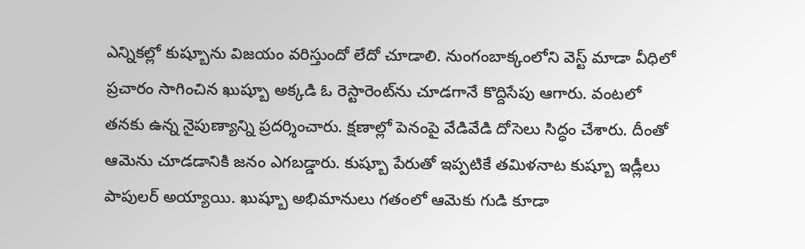ఎన్నిక‌ల్లో కుష్బూను విజ‌యం వ‌రిస్తుందో లేదో చూడాలి. నుంగంబాక్కంలోని వెస్ట్ మాడా వీధిలో ప్రచారం సాగించిన ఖుష్బూ అక్కడి ఓ రెస్టారెంట్‌ను చూడగానే కొద్దిసేపు ఆగారు. వంటలో తనకు ఉన్న నైపుణ్యాన్ని ప్రదర్శించారు. క్షణాల్లో పెనంపై వేడివేడి దోసెలు సిద్ధం చేశారు. దీంతో ఆమెను చూడడానికి జనం ఎగబడ్డారు. కుష్బూ పేరుతో ఇప్పటికే తమిళనాట కుష్బూ ఇడ్లీలు పాపులర్ అయ్యాయి. ఖుష్బూ అభిమానులు గతంలో ఆమెకు గుడి కూడా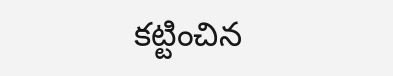కట్టించిన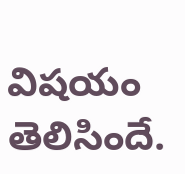విషయం తెలిసిందే.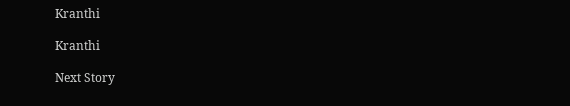Kranthi

Kranthi

Next Story